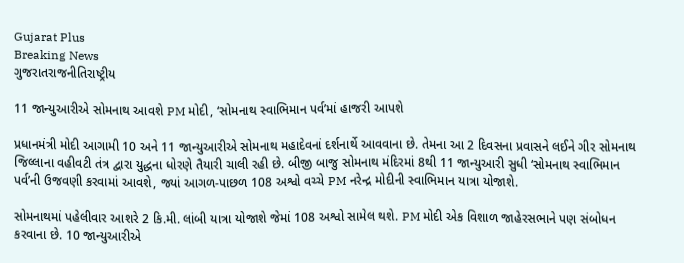Gujarat Plus
Breaking News
ગુજરાતરાજનીતિરાષ્ટ્રીય

11 જાન્યુઆરીએ સોમનાથ આવશે PM મોદી, ‘સોમનાથ સ્વાભિમાન પર્વ’માં હાજરી આપશે

પ્રધાનમંત્રી મોદી આગામી 10 અને 11 જાન્યુઆરીએ સોમનાથ મહાદેવનાં દર્શનાર્થે આવવાના છે. તેમના આ 2 દિવસના પ્રવાસને લઈને ગીર સોમનાથ જિલ્લાના વહીવટી તંત્ર દ્વારા યુદ્ધના ધોરણે તૈયારી ચાલી રહી છે. બીજી બાજુ સોમનાથ મંદિરમાં 8થી 11 જાન્યુઆરી સુધી ‘સોમનાથ સ્વાભિમાન પર્વ’ની ઉજવણી કરવામાં આવશે, જ્યાં આગળ-પાછળ 108 અશ્વો વચ્ચે PM નરેન્દ્ર મોદીની સ્વાભિમાન યાત્રા યોજાશે.

સોમનાથમાં પહેલીવાર આશરે 2 કિ.મી. લાંબી યાત્રા યોજાશે જેમાં 108 અશ્વો સામેલ થશે. PM મોદી એક વિશાળ જાહેરસભાને પણ સંબોધન કરવાના છે. 10 જાન્યુઆરીએ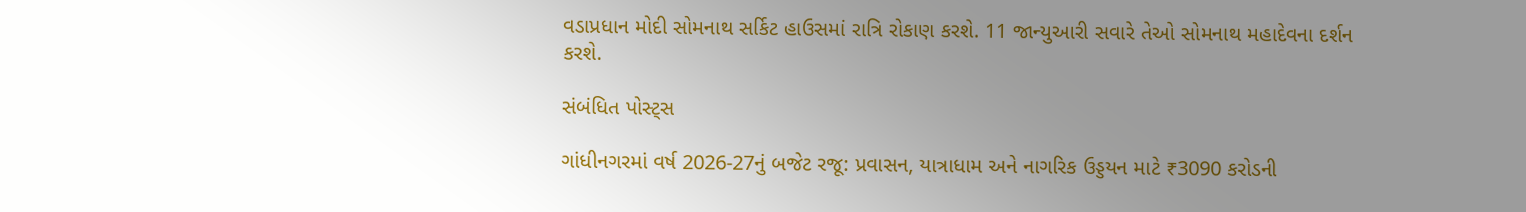વડાપ્રધાન મોદી સોમનાથ સર્કિટ હાઉસમાં રાત્રિ રોકાણ કરશે. 11 જાન્યુઆરી સવારે તેઓ સોમનાથ મહાદેવના દર્શન કરશે.

સંબંધિત પોસ્ટ્સ

ગાંધીનગરમાં વર્ષ 2026-27નું બજેટ રજૂ: પ્રવાસન, યાત્રાધામ અને નાગરિક ઉડ્ડયન માટે ₹3090 કરોડની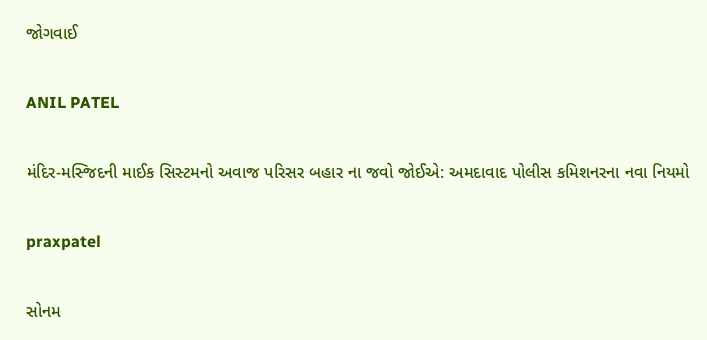જોગવાઈ

ANIL PATEL

મંદિર-મસ્જિદની માઈક સિસ્ટમનો અવાજ પરિસર બહાર ના જવો જોઈએ: અમદાવાદ પોલીસ કમિશનરના નવા નિયમો

praxpatel

સોનમ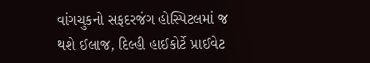વાંગચુકનો સફદરજંગ હોસ્પિટલમાં જ થશે ઈલાજ, દિલ્હી હાઈકોર્ટે પ્રાઈવેટ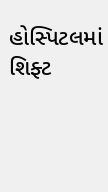હોસ્પિટલમાં શિફ્ટ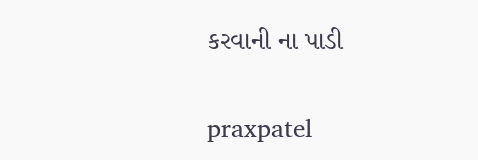કરવાની ના પાડી

praxpatel